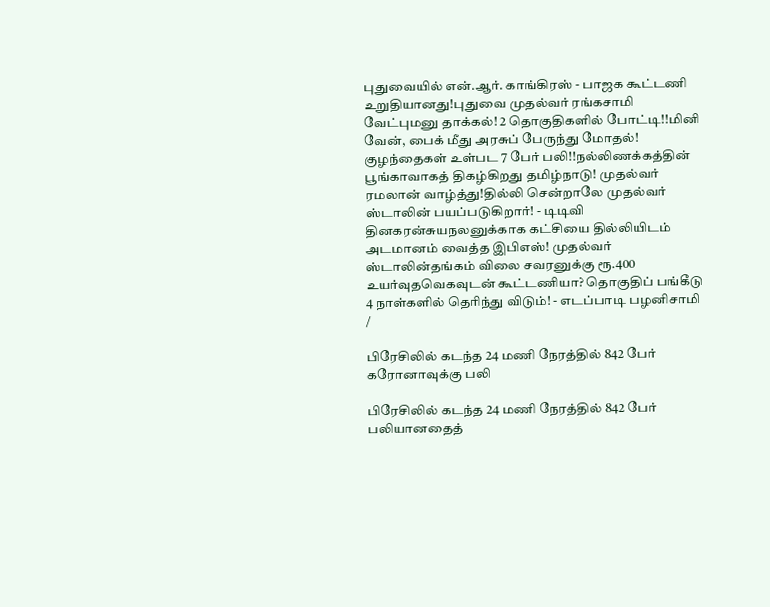புதுவையில் என்.ஆர். காங்கிரஸ் - பாஜக கூட்டணி உறுதியானது!புதுவை முதல்வர் ரங்கசாமி வேட்புமனு தாக்கல்! 2 தொகுதிகளில் போட்டி!!மினி வேன், பைக் மீது அரசுப் பேருந்து மோதல்! குழந்தைகள் உள்பட 7 பேர் பலி!!நல்லிணக்கத்தின் பூங்காவாகத் திகழ்கிறது தமிழ்நாடு! முதல்வர் ரமலான் வாழ்த்து!தில்லி சென்றாலே முதல்வர் ஸ்டாலின் பயப்படுகிறார்! - டிடிவி தினகரன்சுயநலனுக்காக கட்சியை தில்லியிடம் அடமானம் வைத்த இபிஎஸ்! முதல்வர் ஸ்டாலின்தங்கம் விலை சவரனுக்கு ரூ.400 உயர்வுதவெகவுடன் கூட்டணியா? தொகுதிப் பங்கீடு 4 நாள்களில் தெரிந்து விடும்! - எடப்பாடி பழனிசாமி
/

பிரேசிலில் கடந்த 24 மணி நேரத்தில் 842 பேர் கரோனாவுக்கு பலி

பிரேசிலில் கடந்த 24 மணி நேரத்தில் 842 பேர் பலியானதைத்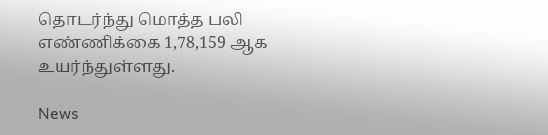தொடர்ந்து மொத்த பலி எண்ணிக்கை 1,78,159 ஆக உயர்ந்துள்ளது.

News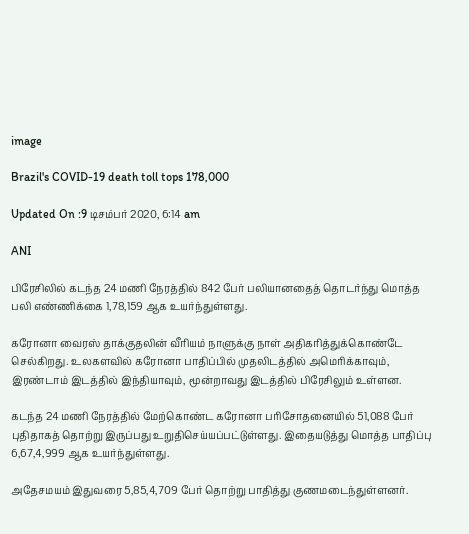image

Brazil's COVID-19 death toll tops 178,000

Updated On :9 டிசம்பர் 2020, 6:14 am

ANI

பிரேசிலில் கடந்த 24 மணி நேரத்தில் 842 பேர் பலியானதைத் தொடர்ந்து மொத்த பலி எண்ணிக்கை 1,78,159 ஆக உயர்ந்துள்ளது.

கரோனா வைரஸ் தாக்குதலின் வீரியம் நாளுக்கு நாள் அதிகரித்துக்கொண்டே செல்கிறது. உலகளவில் கரோனா பாதிப்பில் முதலிடத்தில் அமெரிக்காவும், இரண்டாம் இடத்தில் இந்தியாவும், மூன்றாவது இடத்தில் பிரேசிலும் உள்ளன.

கடந்த 24 மணி நேரத்தில் மேற்கொண்ட கரோனா பரிசோதனையில் 51,088 பேர் புதிதாகத் தொற்று இருப்பது உறுதிசெய்யப்பட்டுள்ளது. இதையடுத்து மொத்த பாதிப்பு 6,67,4,999 ஆக உயர்ந்துள்ளது.

அதேசமயம் இதுவரை 5,85,4,709 பேர் தொற்று பாதித்து குணமடைந்துள்ளனர்.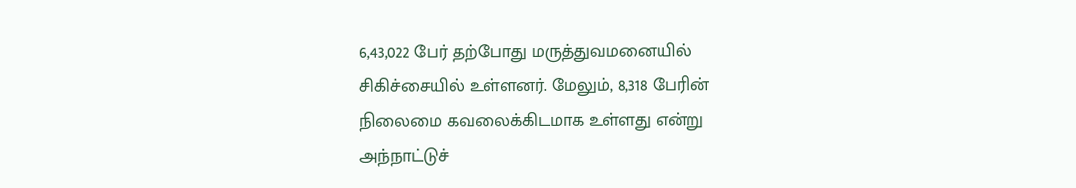6,43,022 பேர் தற்போது மருத்துவமனையில் சிகிச்சையில் உள்ளனர். மேலும், 8,318 பேரின் நிலைமை கவலைக்கிடமாக உள்ளது என்று அந்நாட்டுச்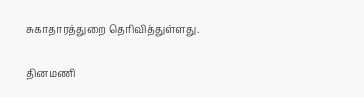சுகாதாரத்துறை தெரிவித்துள்ளது.

தினமணி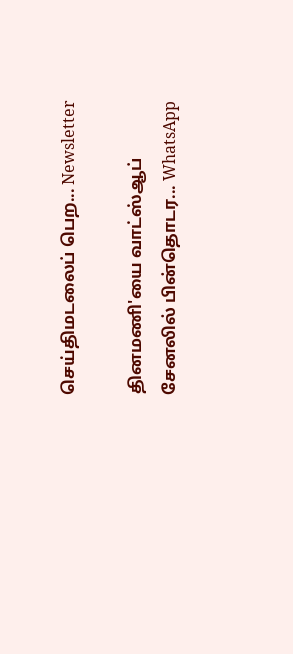செய்திமடலைப் பெற... Newsletter

தினமணி'யை வாட்ஸ்ஆப் சேனலில் பின்தொடர... WhatsApp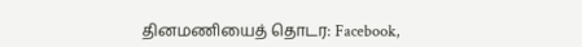தினமணியைத் தொடர: Facebook,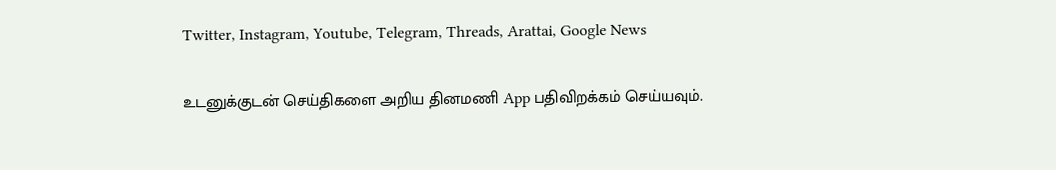Twitter, Instagram, Youtube, Telegram, Threads, Arattai, Google News

உடனுக்குடன் செய்திகளை அறிய தினமணி App பதிவிறக்கம் செய்யவும்.